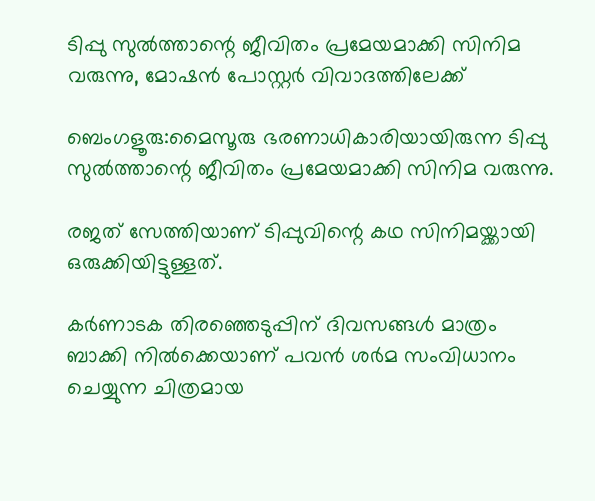ടിപ്പു സുൽത്താന്റെ ജീവിതം പ്രമേയമാക്കി സിനിമ വരുന്നു, മോഷൻ പോസ്റ്റർ വിവാദത്തിലേക്ക്

ബെംഗളൂരു:മൈസൂരു ഭരണാധികാരിയായിരുന്ന ടിപ്പു സുൽത്താന്റെ ജീവിതം പ്രമേയമാക്കി സിനിമ വരുന്നു.

രജത് സേത്തിയാണ് ടിപ്പുവിന്റെ കഥ സിനിമയ്ക്കായി ഒരുക്കിയിട്ടുള്ളത്.

കർണാടക തിരഞ്ഞെടുപ്പിന് ദിവസങ്ങൾ മാത്രം ബാക്കി നിൽക്കെയാണ് പവൻ ശർമ സംവിധാനം ചെയ്യുന്ന ചിത്രമായ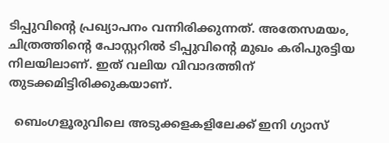ടിപ്പുവിന്റെ പ്രഖ്യാപനം വന്നിരിക്കുന്നത്. അതേസമയം, ചിത്രത്തിന്റെ പോസ്റ്ററിൽ ടിപ്പുവിന്റെ മുഖം കരിപുരട്ടിയ നിലയിലാണ്. ഇത് വലിയ വിവാദത്തിന് തുടക്കമിട്ടിരിക്കുകയാണ്.

  ബെംഗളൂരുവിലെ അടുക്കളകളിലേക്ക് ഇനി ഗ്യാസ്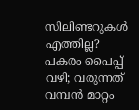സിലിണ്ടറുകൾ എത്തില്ല? പകരം പൈപ്പ് വഴി; വരുന്നത് വമ്പൻ മാറ്റം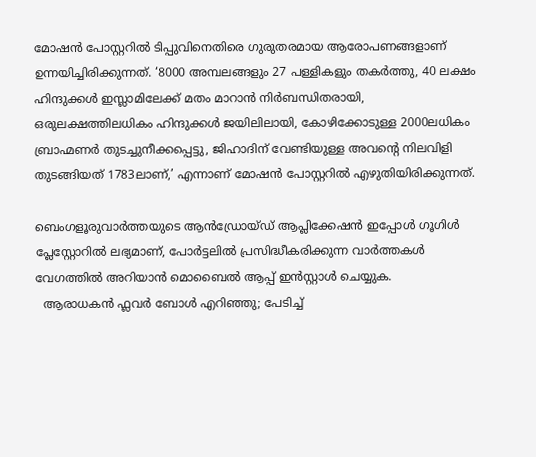മോഷൻ പോസ്റ്ററിൽ ടിപ്പുവിനെതിരെ ഗുരുതരമായ ആരോപണങ്ങളാണ് ഉന്നയിച്ചിരിക്കുന്നത്. ‘8000 അമ്പലങ്ങളും 27 പള്ളികളും തകർത്തു, 40 ലക്ഷം ഹിന്ദുക്കൾ ഇസ്ലാമിലേക്ക് മതം മാറാൻ നിർബന്ധിതരായി, ഒരുലക്ഷത്തിലധികം ഹിന്ദുക്കൾ ജയിലിലായി, കോഴിക്കോടുള്ള 2000ലധികം ബ്രാഹ്മണർ തുടച്ചുനീക്കപ്പെട്ടു, ജിഹാദിന് വേണ്ടിയുള്ള അവന്റെ നിലവിളി തുടങ്ങിയത് 1783ലാണ്,’ എന്നാണ് മോഷൻ പോസ്റ്ററിൽ എഴുതിയിരിക്കുന്നത്.

ബെംഗളൂരുവാർത്തയുടെ ആൻഡ്രോയ്ഡ് ആപ്ലിക്കേഷൻ ഇപ്പോൾ ഗൂഗിൾ പ്ലേസ്റ്റോറിൽ ലഭ്യമാണ്, പോർട്ടലിൽ പ്രസിദ്ധീകരിക്കുന്ന വാർത്തകൾ വേഗത്തിൽ അറിയാൻ മൊബൈൽ ആപ്പ് ഇൻസ്റ്റാൾ ചെയ്യുക.
  ആരാധകൻ ഫ്ലവർ ബോൾ എറിഞ്ഞു; പേടിച്ച്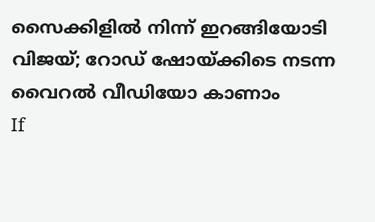സൈക്കിളിൽ നിന്ന് ഇറങ്ങിയോടി വിജയ്; റോഡ് ഷോയ്ക്കിടെ നടന്ന വൈറൽ വീ‍ഡിയോ കാണാം
If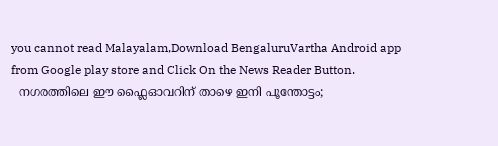you cannot read Malayalam,Download BengaluruVartha Android app from Google play store and Click On the News Reader Button.
  നഗരത്തിലെ ഈ ഫ്ലൈഓവറിന് താഴെ ഇനി പൂന്തോട്ടം;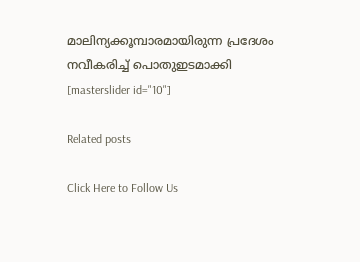മാലിന്യക്കൂമ്പാരമായിരുന്ന പ്രദേശം നവീകരിച്ച് പൊതുഇടമാക്കി
[masterslider id="10"]

Related posts

Click Here to Follow Us